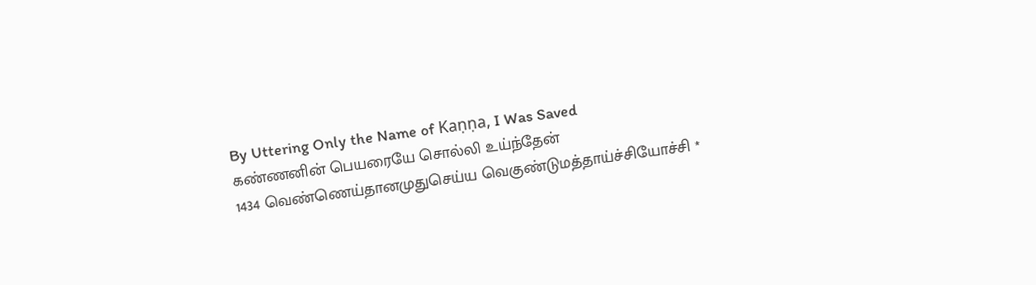By Uttering Only the Name of Kaṇṇa, I Was Saved
கண்ணனின் பெயரையே சொல்லி உய்ந்தேன்
1434 வெண்ணெய்தானமுதுசெய்ய வெகுண்டுமத்தாய்ச்சியோச்சி *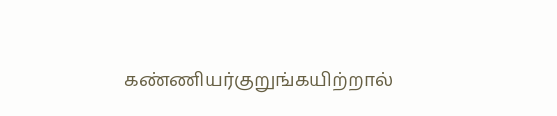கண்ணியர்குறுங்கயிற்றால்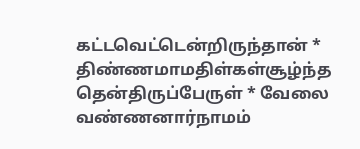கட்டவெட்டென்றிருந்தான் *
திண்ணமாமதிள்கள்சூழ்ந்த தென்திருப்பேருள் * வேலை
வண்ணனார்நாமம்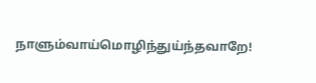நாளும்வாய்மொழிந்துய்ந்தவாறே!